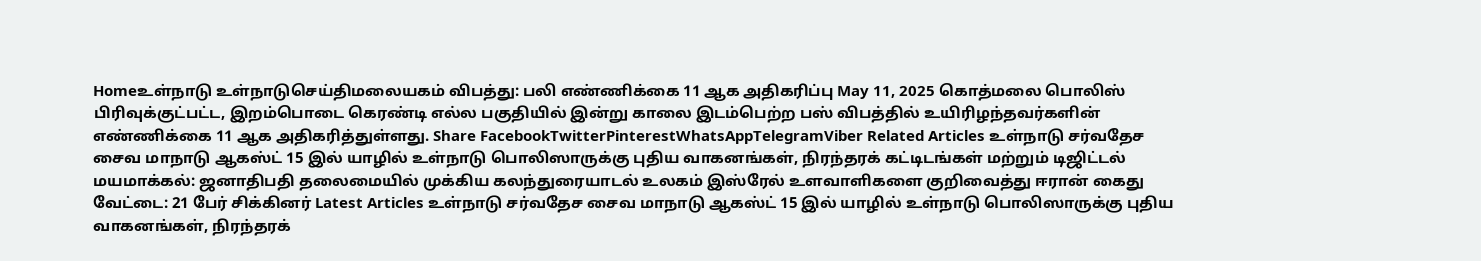Homeஉள்நாடு உள்நாடுசெய்திமலையகம் விபத்து: பலி எண்ணிக்கை 11 ஆக அதிகரிப்பு May 11, 2025 கொத்மலை பொலிஸ் பிரிவுக்குட்பட்ட, இறம்பொடை கெரண்டி எல்ல பகுதியில் இன்று காலை இடம்பெற்ற பஸ் விபத்தில் உயிரிழந்தவர்களின் எண்ணிக்கை 11 ஆக அதிகரித்துள்ளது. Share FacebookTwitterPinterestWhatsAppTelegramViber Related Articles உள்நாடு சர்வதேச சைவ மாநாடு ஆகஸ்ட் 15 இல் யாழில் உள்நாடு பொலிஸாருக்கு புதிய வாகனங்கள், நிரந்தரக் கட்டிடங்கள் மற்றும் டிஜிட்டல் மயமாக்கல்: ஜனாதிபதி தலைமையில் முக்கிய கலந்துரையாடல் உலகம் இஸ்ரேல் உளவாளிகளை குறிவைத்து ஈரான் கைது வேட்டை: 21 பேர் சிக்கினர் Latest Articles உள்நாடு சர்வதேச சைவ மாநாடு ஆகஸ்ட் 15 இல் யாழில் உள்நாடு பொலிஸாருக்கு புதிய வாகனங்கள், நிரந்தரக்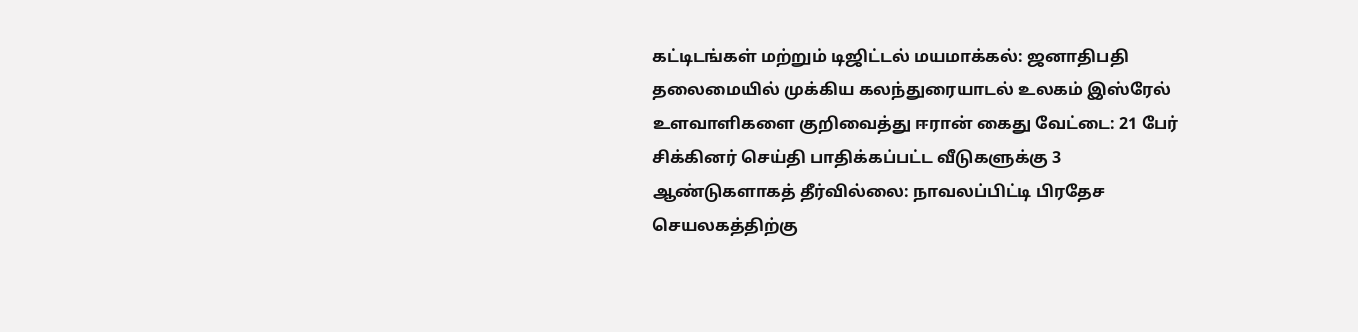கட்டிடங்கள் மற்றும் டிஜிட்டல் மயமாக்கல்: ஜனாதிபதி தலைமையில் முக்கிய கலந்துரையாடல் உலகம் இஸ்ரேல் உளவாளிகளை குறிவைத்து ஈரான் கைது வேட்டை: 21 பேர் சிக்கினர் செய்தி பாதிக்கப்பட்ட வீடுகளுக்கு 3 ஆண்டுகளாகத் தீர்வில்லை: நாவலப்பிட்டி பிரதேச செயலகத்திற்கு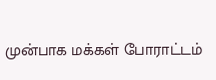முன்பாக மக்கள் போராட்டம்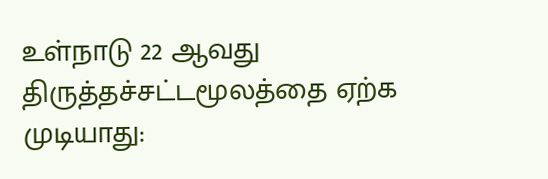உள்நாடு 22 ஆவது திருத்தச்சட்டமூலத்தை ஏற்க முடியாது: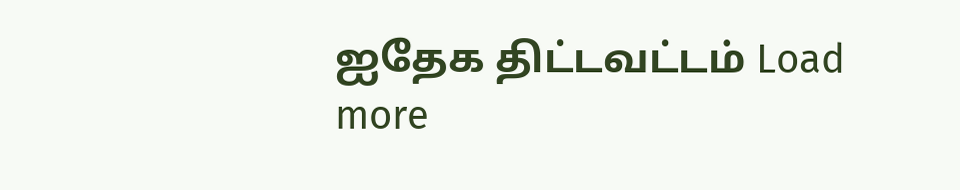ஐதேக திட்டவட்டம் Load more